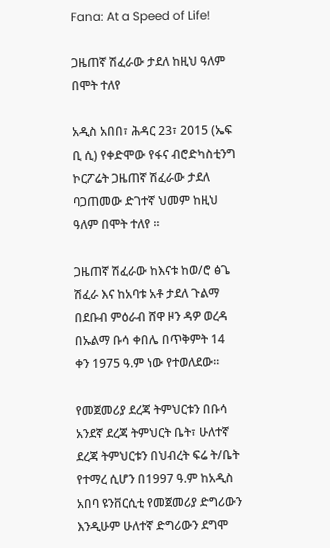Fana: At a Speed of Life!

ጋዜጠኛ ሽፈራው ታደለ ከዚህ ዓለም በሞት ተለየ

አዲስ አበበ፣ ሕዳር 23፣ 2015 (ኤፍ ቢ ሲ) የቀድሞው የፋና ብሮድካስቲንግ ኮርፖሬት ጋዜጠኛ ሽፈራው ታደለ ባጋጠመው ድገተኛ ህመም ከዚህ ዓለም በሞት ተለየ ፡፡

ጋዜጠኛ ሽፈራው ከእናቱ ከወ/ሮ ፅጌ ሽፈራ እና ከአባቱ አቶ ታደለ ጉልማ በደቡብ ምዕራብ ሸዋ ዞን ዳዎ ወረዳ በኡልማ ቡሳ ቀበሌ በጥቅምት 14 ቀን 1975 ዓ.ም ነው የተወለደው።

የመጀመሪያ ደረጃ ትምህርቱን በቡሳ አንደኛ ደረጃ ትምህርት ቤት፣ ሁለተኛ ደረጃ ትምህርቱን በህብረት ፍሬ ት/ቤት የተማረ ሲሆን በ1997 ዓ.ም ከአዲስ አበባ ዩንቨርሲቲ የመጀመሪያ ድግሪውን እንዲሁም ሁለተኛ ድግሪውን ደግሞ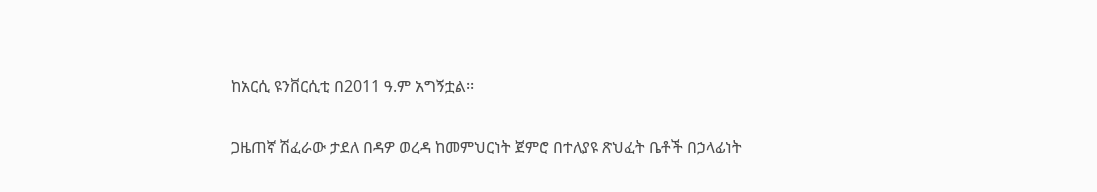ከአርሲ ዩንቨርሲቲ በ2011 ዓ.ም አግኝቷል፡፡

ጋዜጠኛ ሽፈራው ታደለ በዳዎ ወረዳ ከመምህርነት ጀምሮ በተለያዩ ጽህፈት ቤቶች በኃላፊነት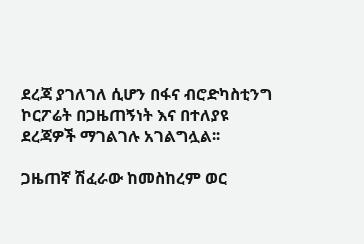ደረጃ ያገለገለ ሲሆን በፋና ብሮድካስቲንግ ኮርፖሬት በጋዜጠኝነት እና በተለያዩ ደረጃዎች ማገልገሉ አገልግሏል፡፡

ጋዜጠኛ ሽፈራው ከመስከረም ወር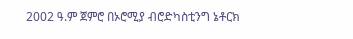2002 ዓ.ም ጀምሮ በኦሮሚያ ብሮድካስቲንግ ኔቶርክ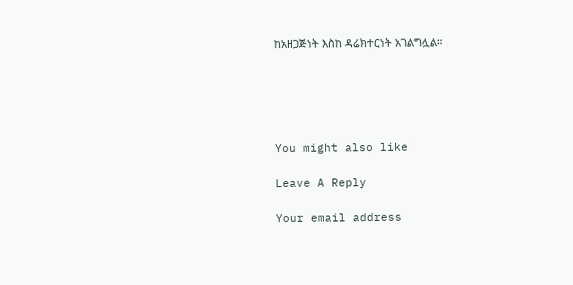ከአዘጋጅነት እስከ ዳሬክተርነት አገልግሏል።





You might also like

Leave A Reply

Your email address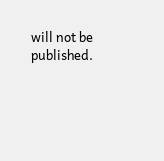will not be published.